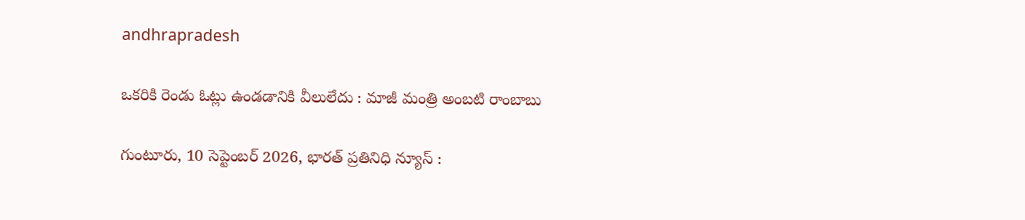andhrapradesh

ఒకరికి రెండు ఓట్లు ఉండడానికి వీలులేదు : మాజీ మంత్రి అంబటి రాంబాబు

గుంటూరు, 10 సెప్టెంబర్ 2026, భారత్ ప్రతినిధి న్యూస్ :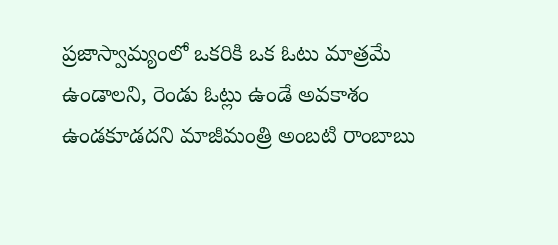ప్రజాస్వామ్యంలో ఒకరికి ఒక ఓటు మాత్రమే ఉండాలని, రెండు ఓట్లు ఉండే అవకాశం ఉండకూడదని మాజీమంత్రి అంబటి రాంబాబు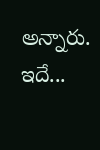అన్నారు. ఇదే...